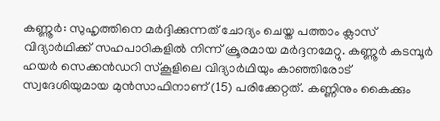കണ്ണൂർ: സുഹൃത്തിനെ മർദ്ദിക്കുന്നത് ചോദ്യം ചെയ്ത പത്താം ക്ലാസ് വിദ്യാർഥിക്ക് സഹപാഠികളിൽ നിന്ന് ക്രൂരമായ മർദ്ദനമേറ്റു. കണ്ണൂർ കടമ്പൂർ ഹയർ സെക്കൻഡറി സ്കൂളിലെ വിദ്യാർഥിയും കാഞ്ഞിരോട് സ്വദേശിയുമായ മുൻസാഫിനാണ് (15) പരിക്കേറ്റത്. കണ്ണിനും കൈക്കും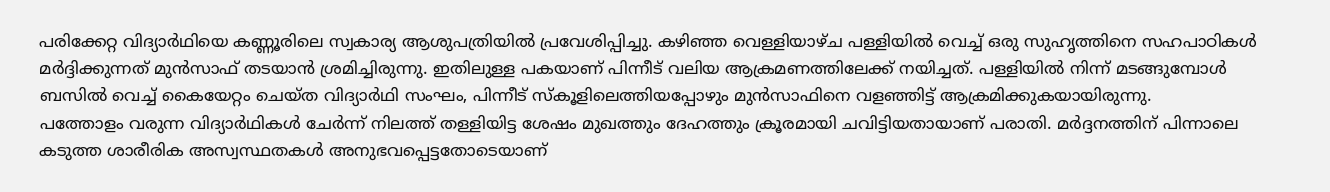പരിക്കേറ്റ വിദ്യാർഥിയെ കണ്ണൂരിലെ സ്വകാര്യ ആശുപത്രിയിൽ പ്രവേശിപ്പിച്ചു. കഴിഞ്ഞ വെള്ളിയാഴ്ച പള്ളിയിൽ വെച്ച് ഒരു സുഹൃത്തിനെ സഹപാഠികൾ മർദ്ദിക്കുന്നത് മുൻസാഫ് തടയാൻ ശ്രമിച്ചിരുന്നു. ഇതിലുള്ള പകയാണ് പിന്നീട് വലിയ ആക്രമണത്തിലേക്ക് നയിച്ചത്. പള്ളിയിൽ നിന്ന് മടങ്ങുമ്പോൾ ബസിൽ വെച്ച് കൈയേറ്റം ചെയ്ത വിദ്യാർഥി സംഘം, പിന്നീട് സ്കൂളിലെത്തിയപ്പോഴും മുൻസാഫിനെ വളഞ്ഞിട്ട് ആക്രമിക്കുകയായിരുന്നു.
പത്തോളം വരുന്ന വിദ്യാർഥികൾ ചേർന്ന് നിലത്ത് തള്ളിയിട്ട ശേഷം മുഖത്തും ദേഹത്തും ക്രൂരമായി ചവിട്ടിയതായാണ് പരാതി. മർദ്ദനത്തിന് പിന്നാലെ കടുത്ത ശാരീരിക അസ്വസ്ഥതകൾ അനുഭവപ്പെട്ടതോടെയാണ്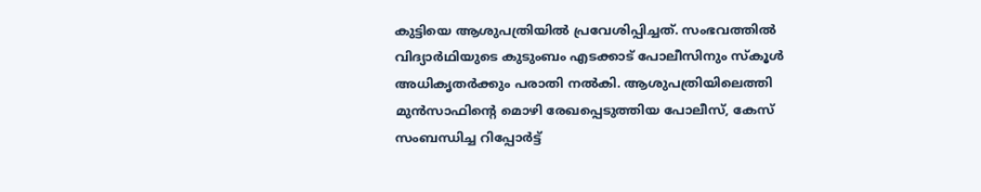കുട്ടിയെ ആശുപത്രിയിൽ പ്രവേശിപ്പിച്ചത്. സംഭവത്തിൽ വിദ്യാർഥിയുടെ കുടുംബം എടക്കാട് പോലീസിനും സ്കൂൾ അധികൃതർക്കും പരാതി നൽകി. ആശുപത്രിയിലെത്തി മുൻസാഫിന്റെ മൊഴി രേഖപ്പെടുത്തിയ പോലീസ്, കേസ് സംബന്ധിച്ച റിപ്പോർട്ട്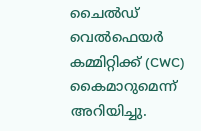ചൈൽഡ് വെൽഫെയർ കമ്മിറ്റിക്ക് (CWC) കൈമാറുമെന്ന് അറിയിച്ചു.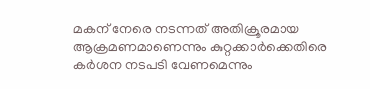മകന് നേരെ നടന്നത് അതിക്രൂരമായ ആക്രമണമാണെന്നും കുറ്റക്കാർക്കെതിരെ കർശന നടപടി വേണമെന്നും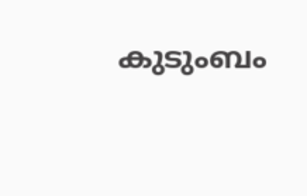കുടുംബം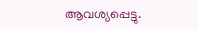ആവശ്യപ്പെട്ടു.